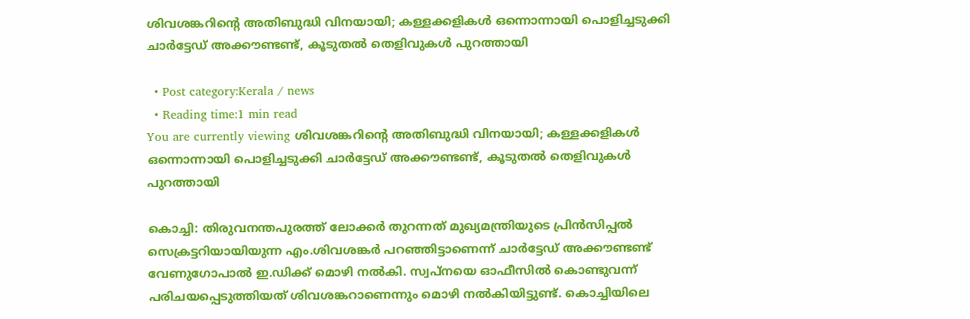ശിവശങ്കറിൻ്റെ അതിബുദ്ധി വിനയായി; കള്ളക്കളികള്‍ ഒന്നൊന്നായി പൊളിച്ചടുക്കി ചാര്‍ട്ടേഡ് അക്കൗണ്ടണ്ട്, കൂടുതൽ തെളിവുകൾ പുറത്തായി

  • Post category:Kerala / news
  • Reading time:1 min read
You are currently viewing ശിവശങ്കറിൻ്റെ അതിബുദ്ധി വിനയായി; കള്ളക്കളികള്‍ ഒന്നൊന്നായി പൊളിച്ചടുക്കി ചാര്‍ട്ടേഡ് അക്കൗണ്ടണ്ട്, കൂടുതൽ തെളിവുകൾ പുറത്തായി

കൊച്ചി: തിരുവനന്തപുരത്ത് ലോക്കര്‍ തുറന്നത് മുഖ്യമന്ത്രിയുടെ പ്രിന്‍സിപ്പല്‍ സെക്രട്ടറിയായിയുന്ന എം.ശിവശങ്കര്‍ പറഞ്ഞിട്ടാണെന്ന് ചാര്‍ട്ടേഡ് അക്കൗണ്ടണ്ട് വേണുഗോപാല്‍ ഇ.ഡിക്ക് മൊഴി നല്‍കി. സ്വപ്‌നയെ ഓഫീസില്‍ കൊണ്ടുവന്ന് പരിചയപ്പെടുത്തിയത് ശിവശങ്കറാണെന്നും മൊഴി നല്‍കിയിട്ടുണ്ട്. കൊച്ചിയിലെ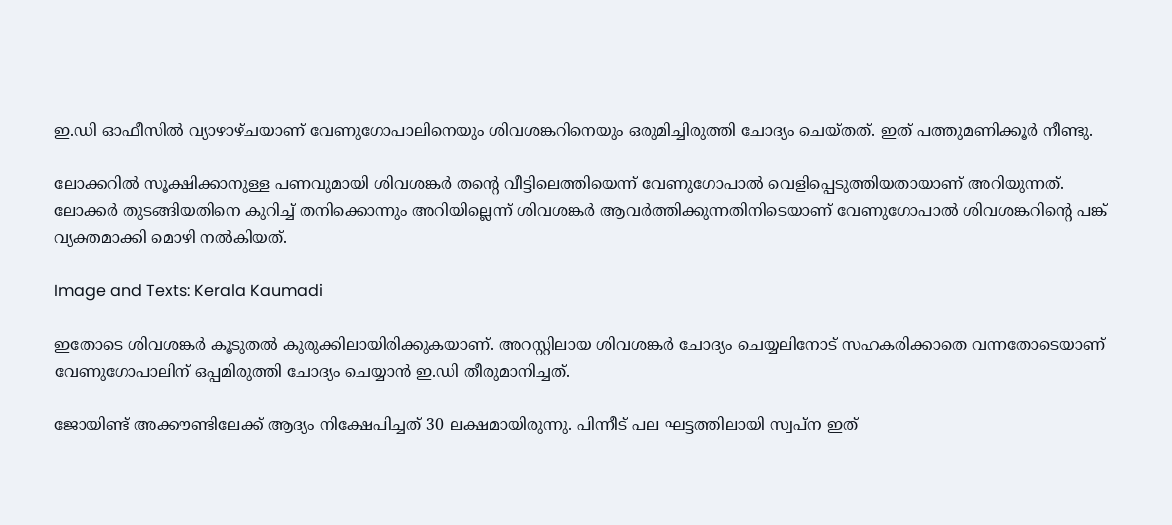ഇ.ഡി ഓഫീസില്‍ വ്യാഴാഴ്‌ചയാണ് വേണുഗോപാലിനെയും ശിവശങ്കറിനെയും ഒരുമിച്ചിരുത്തി ചോദ്യം ചെയ്തത്. ഇത് പത്തുമണിക്കൂര്‍ നീണ്ടു.

ലോക്കറില്‍ സൂക്ഷിക്കാനുള്ള പണവുമായി ശിവശങ്കര്‍ തൻ്റെ വീട്ടിലെത്തിയെന്ന് വേണുഗോപാല്‍ വെളിപ്പെടുത്തിയതായാണ് അറിയുന്നത്. ലോക്കര്‍ തുടങ്ങിയതിനെ കുറിച്ച്‌ തനിക്കൊന്നും അറിയില്ലെന്ന് ശിവശങ്കര്‍ ആവര്‍ത്തിക്കുന്നതിനിടെയാണ് വേണുഗോപാല്‍ ശിവശങ്കറിൻ്റെ പങ്ക് വ്യക്തമാക്കി മൊഴി നല്‍കിയത്.

Image and Texts: Kerala Kaumadi

ഇതോടെ ശിവശങ്കര്‍ കൂടുതല്‍ കുരുക്കിലായിരിക്കുകയാണ്. അറസ്റ്റിലായ ശിവശങ്കര്‍ ചോദ്യം ചെയ്യലിനോട് സഹകരിക്കാതെ വന്നതോടെയാണ് വേണുഗോപാലിന് ഒപ്പമിരുത്തി ചോദ്യം ചെയ്യാന്‍ ഇ.ഡി തീരുമാനിച്ചത്.

ജോയിണ്ട് അക്കൗണ്ടിലേക്ക് ആദ്യം നിക്ഷേപിച്ചത് 30 ലക്ഷമായിരുന്നു. പിന്നീട് പല ഘട്ടത്തിലായി സ്വപ്‌ന ഇത്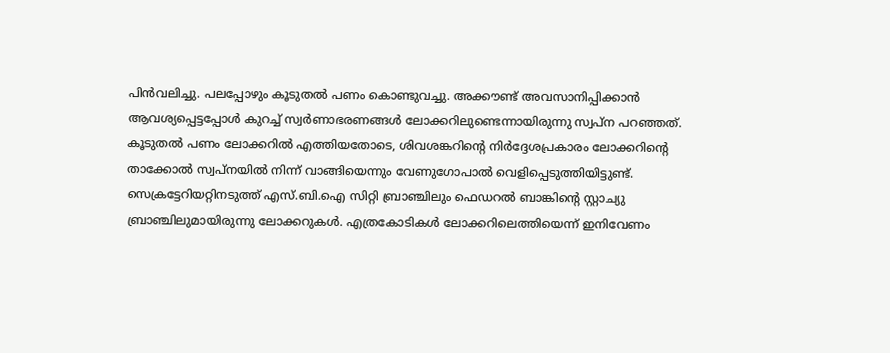പിന്‍വലിച്ചു. പലപ്പോഴും കൂടുതല്‍ പണം കൊണ്ടുവച്ചു. അക്കൗണ്ട് അവസാനിപ്പിക്കാന്‍ ആവശ്യപ്പെട്ടപ്പോള്‍ കുറച്ച്‌ സ്വര്‍ണാഭരണങ്ങള്‍ ലോക്കറിലുണ്ടെന്നായിരുന്നു സ്വപ്‌ന പറഞ്ഞത്. കൂടുതല്‍ പണം ലോക്കറിൽ എത്തിയതോടെ, ശിവശങ്കറിൻ്റെ നിര്‍ദ്ദേശപ്രകാരം ലോക്കറിൻ്റെ താക്കോല്‍ സ്വപ്‌നയില്‍ നിന്ന് വാങ്ങിയെന്നും വേണുഗോപാല്‍ വെളിപ്പെടുത്തിയിട്ടുണ്ട്. സെക്രട്ടേറിയറ്റിനടുത്ത് എസ്.ബി.ഐ സിറ്റി ബ്രാഞ്ചിലും ഫെഡറല്‍ ബാങ്കിൻ്റെ സ്റ്റാച്യു ബ്രാഞ്ചിലുമായിരുന്നു ലോക്കറുകള്‍. എത്രകോടികള്‍ ലോക്കറിലെത്തിയെന്ന് ഇനിവേണം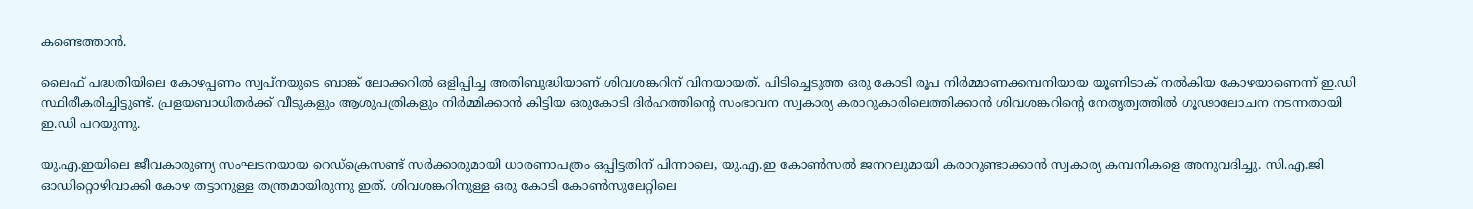കണ്ടെത്താന്‍.

ലൈഫ് പദ്ധതിയിലെ കോഴപ്പണം സ്വപ്‌നയുടെ ബാങ്ക് ലോക്കറില്‍ ഒളിപ്പിച്ച അതിബുദ്ധിയാണ് ശിവശങ്കറിന് വിനയായത്. പിടിച്ചെടുത്ത ഒരു കോടി രൂപ നിര്‍മ്മാണക്കമ്പനിയായ യൂണിടാക് നല്‍കിയ കോഴയാണെന്ന് ഇ.ഡി സ്ഥിരീകരിച്ചിട്ടുണ്ട്. പ്രളയബാധിതര്‍ക്ക് വീടുകളും ആശുപത്രികളും നിര്‍മ്മിക്കാന്‍ കിട്ടിയ ഒരുകോടി ദിര്‍ഹത്തിൻ്റെ സംഭാവന സ്വകാര്യ കരാറുകാരിലെത്തിക്കാന്‍ ശിവശങ്കറിൻ്റെ നേതൃത്വത്തില്‍ ഗൂഢാലോചന നടന്നതായി ഇ.ഡി പറയുന്നു.

യു.എ.ഇയിലെ ജീവകാരുണ്യ സംഘടനയായ റെഡ്ക്രെസണ്ട് സര്‍ക്കാരുമായി ധാരണാപത്രം ഒപ്പിട്ടതിന് പിന്നാലെ, യു.എ.ഇ കോണ്‍സല്‍ ജനറലുമായി കരാറുണ്ടാക്കാന്‍ സ്വകാര്യ കമ്പനികളെ അനുവദിച്ചു. സി.എ.ജി ഓഡിറ്റൊഴിവാക്കി കോഴ തട്ടാനുള്ള തന്ത്രമായിരുന്നു ഇത്. ശിവശങ്കറിനുള്ള ഒരു കോടി കോണ്‍സുലേറ്റിലെ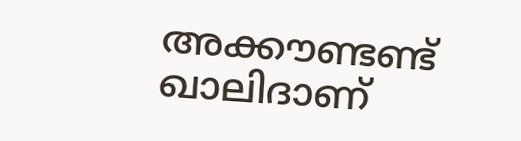അക്കൗണ്ടണ്ട് ഖാലിദാണ്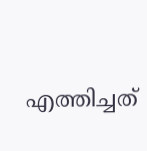എത്തിച്ചത്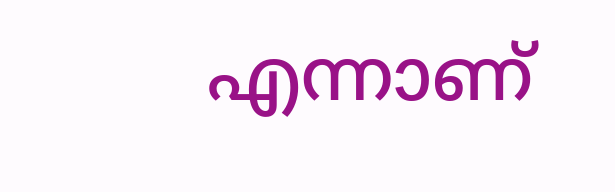എന്നാണ്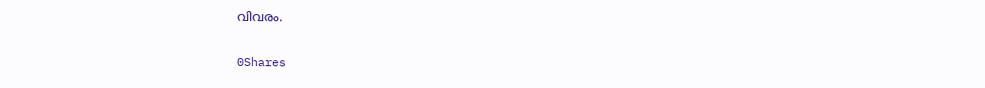വിവരം.

0Shares